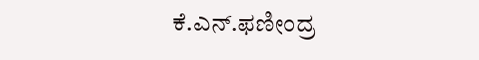ಕೆ.ಎನ್‌.ಫಣೀಂದ್ರ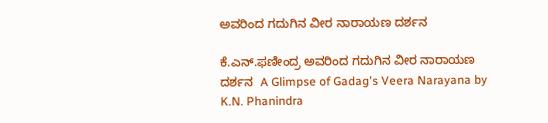ಅವರಿಂದ ಗದುಗಿನ ವೀರ ನಾರಾಯಣ ದರ್ಶನ

ಕೆ.ಎನ್‌.ಫಣೀಂದ್ರ ಅವರಿಂದ ಗದುಗಿನ ವೀರ ನಾರಾಯಣ ದರ್ಶನ  A Glimpse of Gadag's Veera Narayana by K.N. Phanindra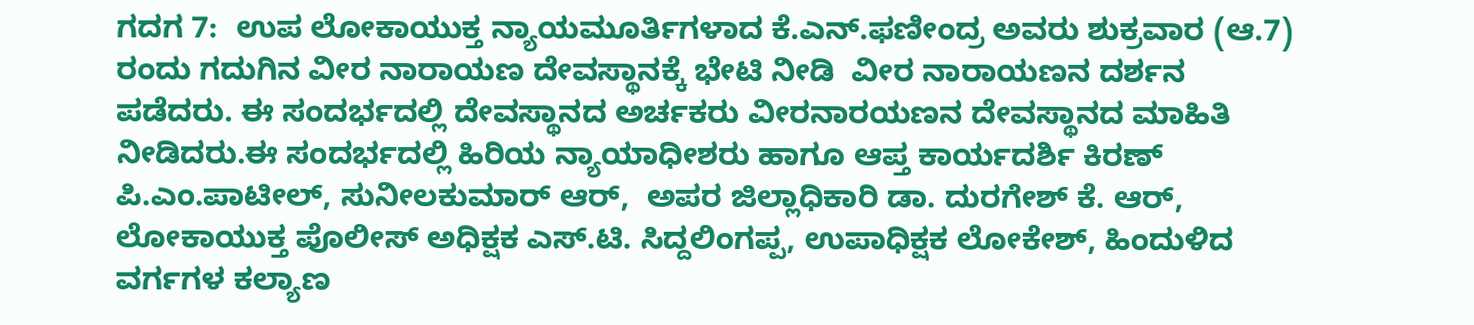ಗದಗ 7:  ಉಪ ಲೋಕಾಯುಕ್ತ ನ್ಯಾಯಮೂರ್ತಿಗಳಾದ ಕೆ.ಎನ್‌.ಫಣೀಂದ್ರ ಅವರು ಶುಕ್ರವಾರ (ಆ.7) ರಂದು ಗದುಗಿನ ವೀರ ನಾರಾಯಣ ದೇವಸ್ಥಾನಕ್ಕೆ ಭೇಟಿ ನೀಡಿ  ವೀರ ನಾರಾಯಣನ ದರ್ಶನ ಪಡೆದರು. ಈ ಸಂದರ್ಭದಲ್ಲಿ ದೇವಸ್ಥಾನದ ಅರ್ಚಕರು ವೀರನಾರಯಣನ ದೇವಸ್ಥಾನದ ಮಾಹಿತಿ ನೀಡಿದರು.ಈ ಸಂದರ್ಭದಲ್ಲಿ ಹಿರಿಯ ನ್ಯಾಯಾಧೀಶರು ಹಾಗೂ ಆಪ್ತ ಕಾರ್ಯದರ್ಶಿ ಕಿರಣ್ ಪಿ.ಎಂ.ಪಾಟೀಲ್, ಸುನೀಲಕುಮಾರ್ ಆರ್,  ಅಪರ ಜಿಲ್ಲಾಧಿಕಾರಿ ಡಾ. ದುರಗೇಶ್ ಕೆ. ಆರ್,  ಲೋಕಾಯುಕ್ತ ಪೊಲೀಸ್ ಅಧಿಕ್ಷಕ ಎಸ್‌.ಟಿ. ಸಿದ್ದಲಿಂಗಪ್ಪ, ಉಪಾಧಿಕ್ಷಕ ಲೋಕೇಶ್, ಹಿಂದುಳಿದ ವರ್ಗಗಳ ಕಲ್ಯಾಣ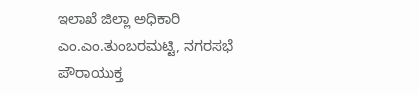ಇಲಾಖೆ ಜಿಲ್ಲಾ ಅಧಿಕಾರಿ ಎಂ.ಎಂ.ತುಂಬರಮಟ್ಟಿ, ನಗರಸಭೆ ಪೌರಾಯುಕ್ತ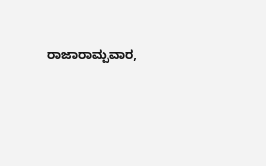ರಾಜಾರಾಮ್ಪವಾರ,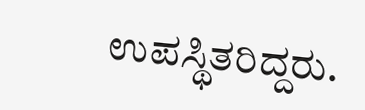ಉಪಸ್ಥಿತರಿದ್ದರು.